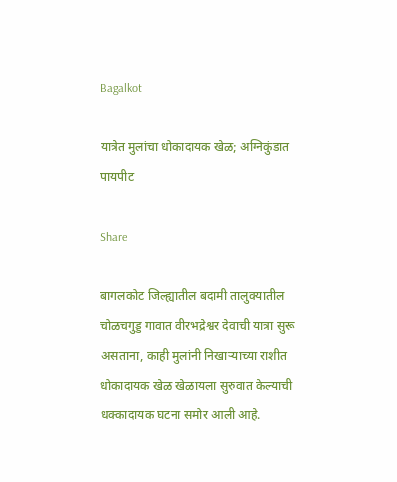Bagalkot

यात्रेत मुलांचा धोकादायक खेळ; अग्निकुंडात पायपीट

Share

बागलकोट जिल्ह्यातील बदामी तालुक्यातील चोळचगुड्ड गावात वीरभद्रेश्वर देवाची यात्रा सुरू असताना, काही मुलांनी निखाऱ्याच्या राशीत धोकादायक खेळ खेळायला सुरुवात केल्याची धक्कादायक घटना समोर आली आहे.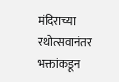मंदिराच्या रथोत्सवानंतर भक्तांकडून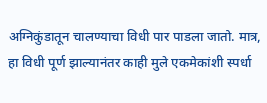अग्निकुंडातून चालण्याचा विधी पार पाडला जातो. मात्र, हा विधी पूर्ण झाल्यानंतर काही मुले एकमेकांशी स्पर्धा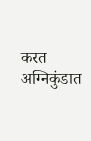करत अग्निकुंडात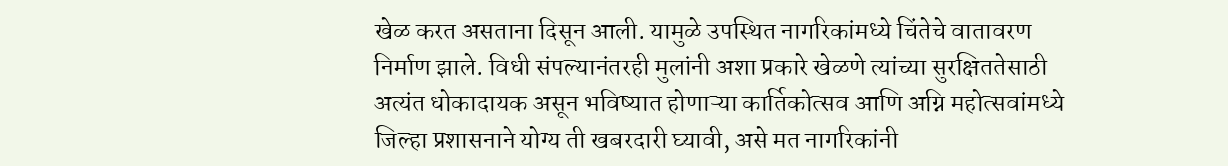खेळ करत असताना दिसून आली. यामुळे उपस्थित नागरिकांमध्ये चिंतेचे वातावरण निर्माण झाले. विधी संपल्यानंतरही मुलांनी अशा प्रकारे खेळणे त्यांच्या सुरक्षिततेसाठी अत्यंत धोकादायक असून भविष्यात होणाऱ्या कार्तिकोत्सव आणि अग्नि महोत्सवांमध्ये जिल्हा प्रशासनाने योग्य ती खबरदारी घ्यावी, असे मत नागरिकांनी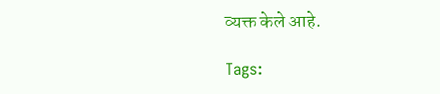व्यक्त केले आहे.

Tags: